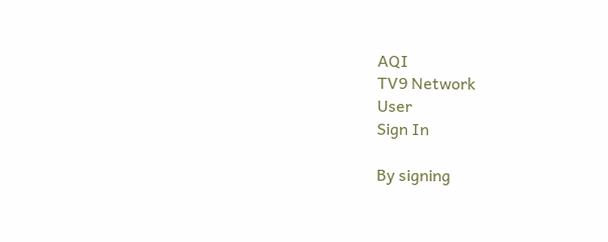AQI
TV9 Network
User
Sign In

By signing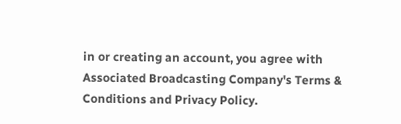in or creating an account, you agree with Associated Broadcasting Company's Terms & Conditions and Privacy Policy.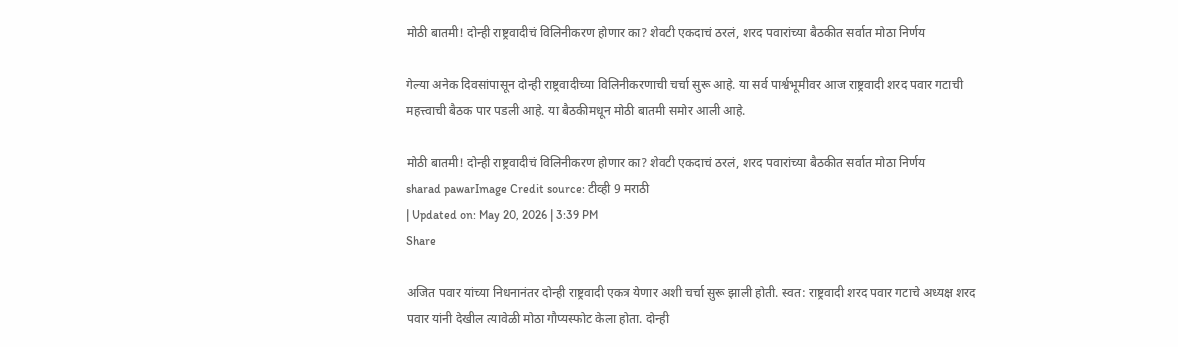मोठी बातमी! दोन्ही राष्ट्रवादीचं विलिनीकरण होणार का? शेवटी एकदाचं ठरलं, शरद पवारांच्या बैठकीत सर्वात मोठा निर्णय

गेल्या अनेक दिवसांपासून दोन्ही राष्ट्रवादीच्या विलिनीकरणाची चर्चा सुरू आहे. या सर्व पार्श्वभूमीवर आज राष्ट्रवादी शरद पवार गटाची महत्त्वाची बैठक पार पडली आहे. या बैठकीमधून मोठी बातमी समोर आली आहे.

मोठी बातमी! दोन्ही राष्ट्रवादीचं विलिनीकरण होणार का? शेवटी एकदाचं ठरलं, शरद पवारांच्या बैठकीत सर्वात मोठा निर्णय
sharad pawarImage Credit source: टीव्ही 9 मराठी
| Updated on: May 20, 2026 | 3:39 PM
Share

अजित पवार यांच्या निधनानंतर दोन्ही राष्ट्रवादी एकत्र येणार अशी चर्चा सुरू झाली होती. स्वत: राष्ट्रवादी शरद पवार गटाचे अध्यक्ष शरद पवार यांनी देखील त्यावेळी मोठा गौप्यस्फोट केला होता. दोन्ही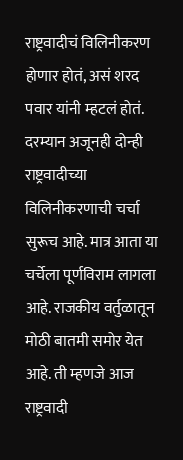राष्ट्रवादीचं विलिनीकरण होणार होतं, असं शरद पवार यांनी म्हटलं होतं. दरम्यान अजूनही दोन्ही राष्ट्रवादीच्या विलिनीकरणाची चर्चा सुरूच आहे. मात्र आता या चर्चेला पूर्णविराम लागला आहे. राजकीय वर्तुळातून मोठी बातमी समोर येत आहे. ती म्हणजे आज राष्ट्रवादी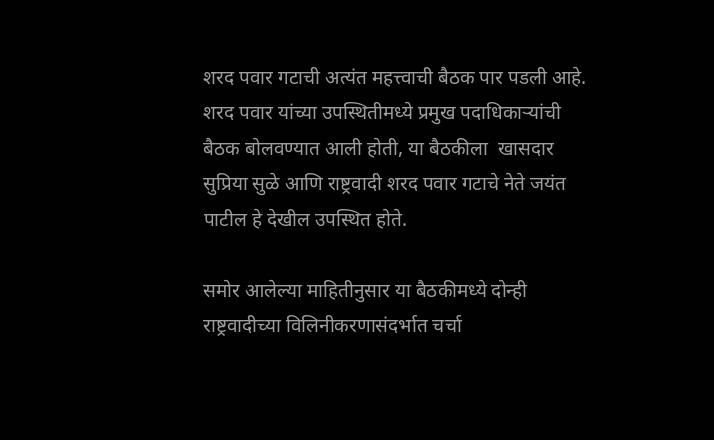शरद पवार गटाची अत्यंत महत्त्वाची बैठक पार पडली आहे. शरद पवार यांच्या उपस्थितीमध्ये प्रमुख पदाधिकाऱ्यांची बैठक बोलवण्यात आली होती, या बैठकीला  खासदार सुप्रिया सुळे आणि राष्ट्रवादी शरद पवार गटाचे नेते जयंत पाटील हे देखील उपस्थित होते.

समोर आलेल्या माहितीनुसार या बैठकीमध्ये दोन्ही राष्ट्रवादीच्या विलिनीकरणासंदर्भात चर्चा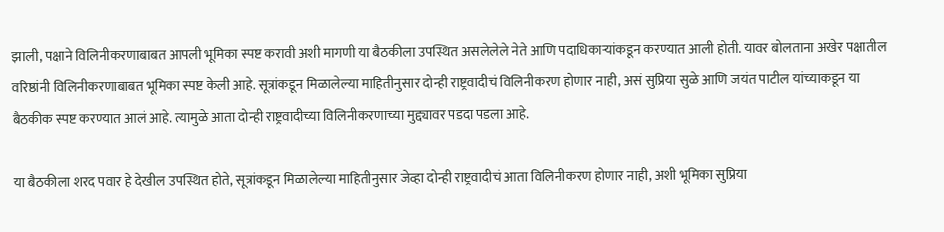झाली, पक्षाने विलिनीकरणाबाबत आपली भूमिका स्पष्ट करावी अशी मागणी या बैठकीला उपस्थित असलेलेले नेते आणि पदाधिकाऱ्यांकडून करण्यात आली होती. यावर बोलताना अखेर पक्षातील वरिष्ठांनी विलिनीकरणाबाबत भूमिका स्पष्ट केली आहे. सूत्रांकडून मिळालेल्या माहितीनुसार दोन्ही राष्ट्रवादीचं विलिनीकरण होणार नाही, असं सुप्रिया सुळे आणि जयंत पाटील यांच्याकडून या बैठकीक स्पष्ट करण्यात आलं आहे. त्यामुळे आता दोन्ही राष्ट्रवादीच्या विलिनीकरणाच्या मुद्द्यावर पडदा पडला आहे.

या बैठकीला शरद पवार हे देखील उपस्थित होते, सूत्रांकडून मिळालेल्या माहितीनुसार जेव्हा दोन्ही राष्ट्रवादीचं आता विलिनीकरण होणार नाही, अशी भूमिका सुप्रिया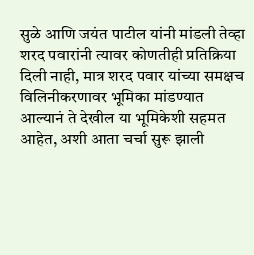सुळे आणि जयंत पाटील यांनी मांडली तेव्हा शरद पवारांनी त्यावर कोणतीही प्रतिक्रिया दिली नाही, मात्र शरद पवार यांच्या समक्षच विलिनीकरणावर भूमिका मांडण्यात आल्यानं ते देखील या भूमिकेशी सहमत आहेत, अशी आता चर्चा सुरू झाली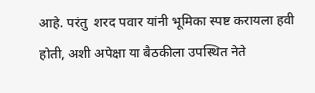आहे. परंतु  शरद पवार यांनी भूमिका स्पष्ट करायला हवी होती, अशी अपेक्षा या बैठकीला उपस्थित नेते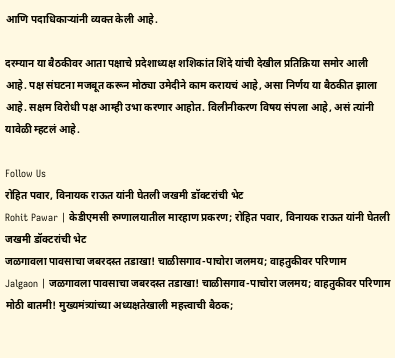आणि पदाधिकाऱ्यांनी व्यक्त केली आहे.

दरम्यान या बैठकीवर आता पक्षाचे प्रदेशाध्यक्ष शशिकांत शिंदे यांची देखील प्रतिक्रिया समोर आली आहे. पक्ष संघटना मजबूत करून मोठ्या उमेदीने काम करायचं आहे, असा निर्णय या बैठकीत झाला आहे. सक्षम विरोधी पक्ष आम्ही उभा करणार आहोत. विलीनीकरण विषय संपला आहे, असं त्यांनी यावेळी म्हटलं आहे.

Follow Us
रोहित पवार, विनायक राऊत यांनी घेतली जखमी डॉक्टरांची भेट
Rohit Pawar | केडीएमसी रुग्णालयातील मारहाण प्रकरण; रोहित पवार, विनायक राऊत यांनी घेतली जखमी डॉक्टरांची भेट
जळगावला पावसाचा जबरदस्त तडाखा! चाळीसगाव-पाचोरा जलमय; वाहतुकीवर परिणाम
Jalgaon | जळगावला पावसाचा जबरदस्त तडाखा! चाळीसगाव-पाचोरा जलमय; वाहतुकीवर परिणाम
मोठी बातमी! मुख्यमंत्र्यांच्या अध्यक्षतेखाली महत्त्वाची बैठक;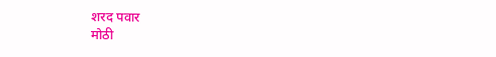शरद पवार
मोठी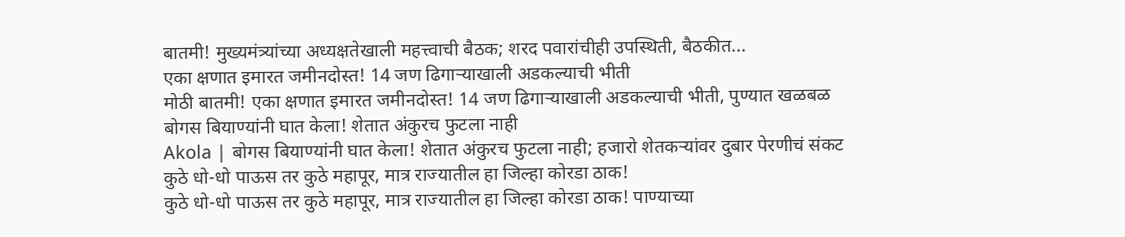बातमी! मुख्यमंत्र्यांच्या अध्यक्षतेखाली महत्त्वाची बैठक; शरद पवारांचीही उपस्थिती, बैठकीत...
एका क्षणात इमारत जमीनदोस्त! 14 जण ढिगाऱ्याखाली अडकल्याची भीती
मोठी बातमी! एका क्षणात इमारत जमीनदोस्त! 14 जण ढिगाऱ्याखाली अडकल्याची भीती, पुण्यात खळबळ
बोगस बियाण्यांनी घात केला! शेतात अंकुरच फुटला नाही
Akola | बोगस बियाण्यांनी घात केला! शेतात अंकुरच फुटला नाही; हजारो शेतकऱ्यांवर दुबार पेरणीचं संकट
कुठे धो-धो पाऊस तर कुठे महापूर, मात्र राज्यातील हा जिल्हा कोरडा ठाक!
कुठे धो-धो पाऊस तर कुठे महापूर, मात्र राज्यातील हा जिल्हा कोरडा ठाक! पाण्याच्या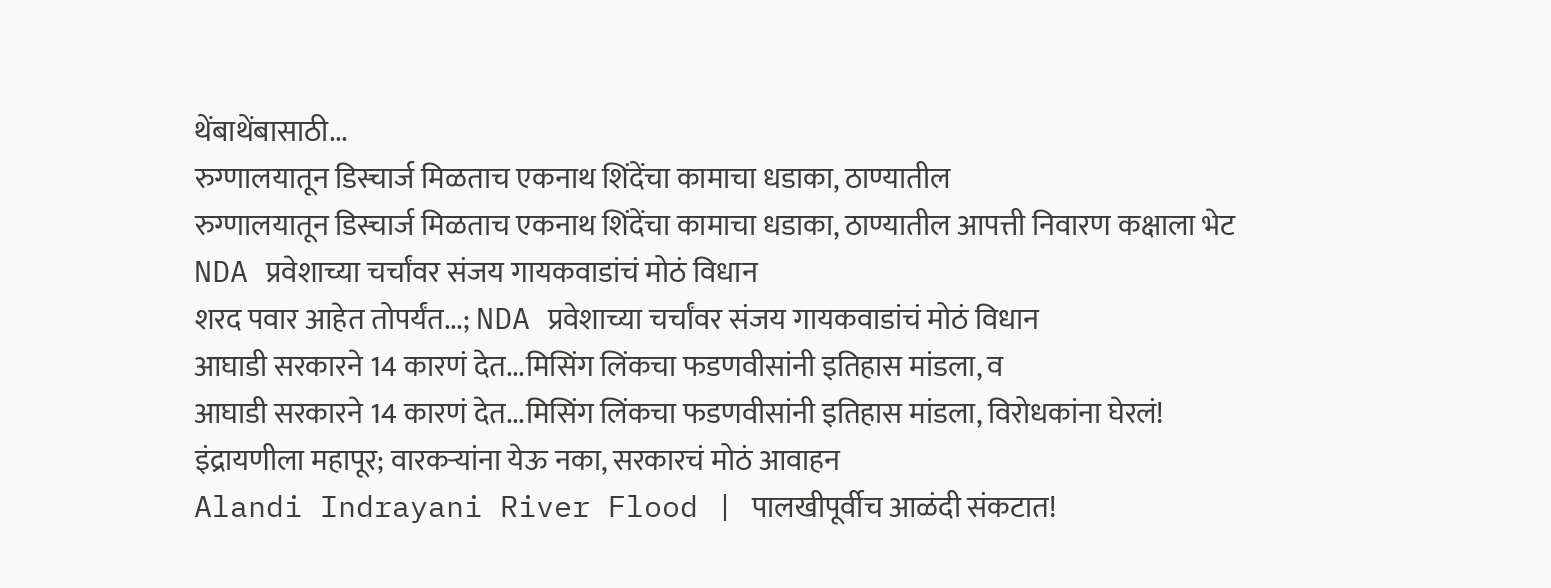थेंबाथेंबासाठी...
रुग्णालयातून डिस्चार्ज मिळताच एकनाथ शिंदेंचा कामाचा धडाका, ठाण्यातील
रुग्णालयातून डिस्चार्ज मिळताच एकनाथ शिंदेंचा कामाचा धडाका, ठाण्यातील आपत्ती निवारण कक्षाला भेट
NDA प्रवेशाच्या चर्चांवर संजय गायकवाडांचं मोठं विधान
शरद पवार आहेत तोपर्यंत...; NDA प्रवेशाच्या चर्चांवर संजय गायकवाडांचं मोठं विधान
आघाडी सरकारने 14 कारणं देत...मिसिंग लिंकचा फडणवीसांनी इतिहास मांडला, व
आघाडी सरकारने 14 कारणं देत...मिसिंग लिंकचा फडणवीसांनी इतिहास मांडला, विरोधकांना घेरलं!
इंद्रायणीला महापूर; वारकऱ्यांना येऊ नका, सरकारचं मोठं आवाहन
Alandi Indrayani River Flood | पालखीपूर्वीच आळंदी संकटात!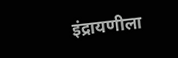इंद्रायणीला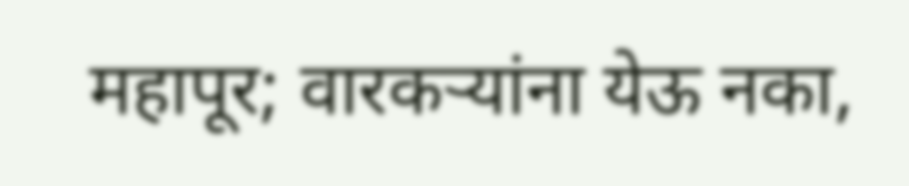महापूर; वारकऱ्यांना येऊ नका,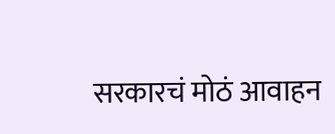सरकारचं मोठं आवाहन